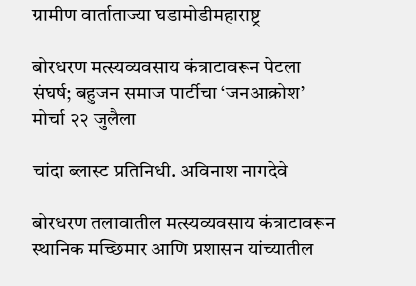ग्रामीण वार्ताताज्या घडामोडीमहाराष्ट्र

बोरधरण मत्स्यव्यवसाय कंत्राटावरून पेटला संघर्ष; बहुजन समाज पार्टीचा ‘जनआक्रोश’ मोर्चा २२ जुलैला

चांदा ब्लास्ट प्रतिनिधी. अविनाश नागदेवे

बोरधरण तलावातील मत्स्यव्यवसाय कंत्राटावरून स्थानिक मच्छिमार आणि प्रशासन यांच्यातील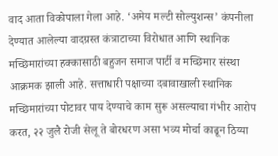वाद आता विकोपाला गेला आहे. ‘अमेय मल्टी सोल्युशन्स’ कंपनीला देण्यात आलेल्या वादग्रस्त कंत्राटाच्या विरोधात आणि स्थानिक मच्छिमारांच्या हक्कासाठी बहुजन समाज पार्टी व मच्छिमार संस्था आक्रमक झाली आहे. सत्ताधारी पक्षाच्या दबावाखाली स्थानिक मच्छिमारांच्या पोटावर पाय देण्याचे काम सुरू असल्याचा गंभीर आरोप करत, २२ जुलै रोजी सेलू ते बोरधरण असा भव्य मोर्चा काढून ठिय्या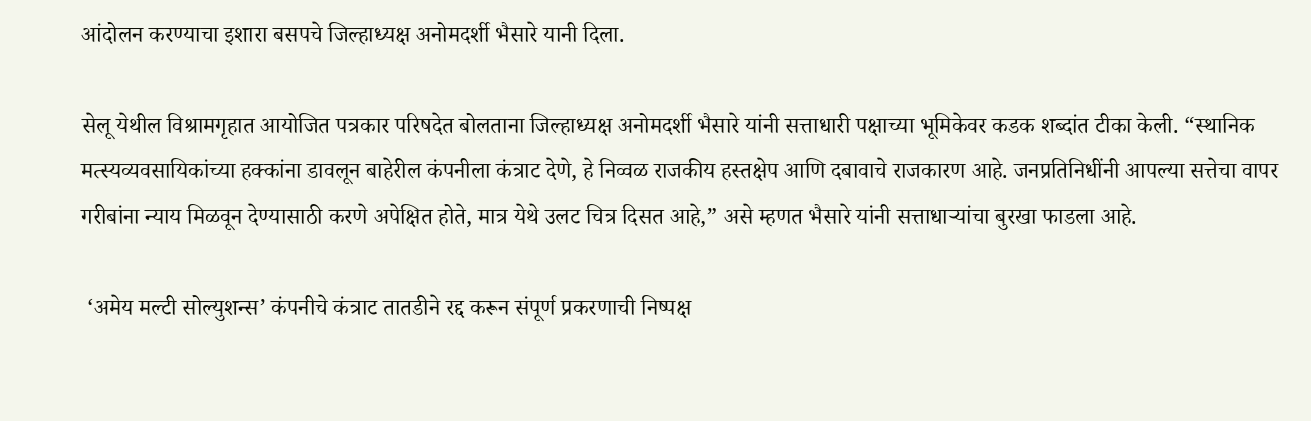आंदोलन करण्याचा इशारा बसपचे जिल्हाध्यक्ष अनोमदर्शी भैसारे यानी दिला.

सेलू येथील विश्रामगृहात आयोजित पत्रकार परिषदेत बोलताना जिल्हाध्यक्ष अनोमदर्शी भैसारे यांनी सत्ताधारी पक्षाच्या भूमिकेवर कडक शब्दांत टीका केली. “स्थानिक मत्स्यव्यवसायिकांच्या हक्कांना डावलून बाहेरील कंपनीला कंत्राट देणे, हे निव्वळ राजकीय हस्तक्षेप आणि दबावाचे राजकारण आहे. जनप्रतिनिधींनी आपल्या सत्तेचा वापर गरीबांना न्याय मिळवून देण्यासाठी करणे अपेक्षित होते, मात्र येथे उलट चित्र दिसत आहे,” असे म्हणत भैसारे यांनी सत्ताधाऱ्यांचा बुरखा फाडला आहे.

 ‘अमेय मल्टी सोल्युशन्स’ कंपनीचे कंत्राट तातडीने रद्द करून संपूर्ण प्रकरणाची निष्पक्ष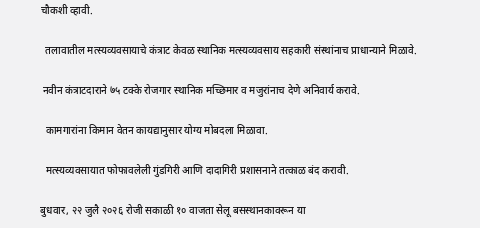चौकशी व्हावी.

  तलावातील मत्स्यव्यवसायाचे कंत्राट केवळ स्थानिक मत्स्यव्यवसाय सहकारी संस्थांनाच प्राधान्याने मिळावे.

 नवीन कंत्राटदाराने ७५ टक्के रोजगार स्थानिक मच्छिमार व मजुरांनाच देणे अनिवार्य करावे.

  कामगारांना किमान वेतन कायद्यानुसार योग्य मोबदला मिळावा.

  मत्स्यव्यवसायात फोफावलेली गुंडगिरी आणि दादागिरी प्रशासनाने तत्काळ बंद करावी.

बुधवार, २२ जुलै २०२६ रोजी सकाळी १० वाजता सेलू बसस्थानकावरून या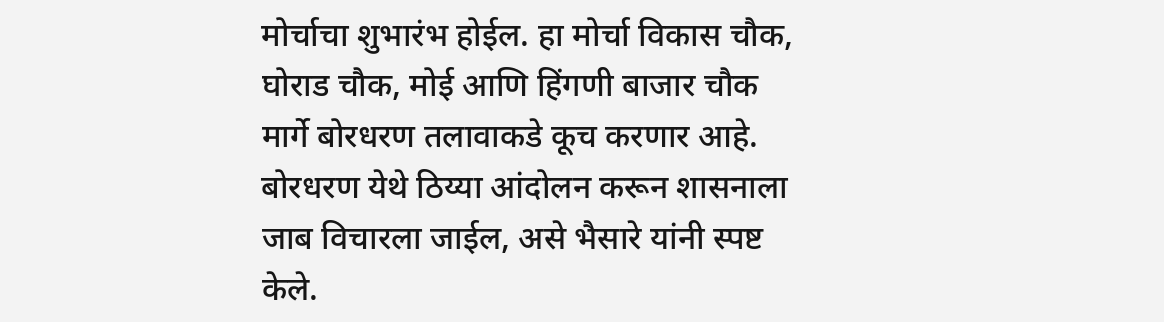मोर्चाचा शुभारंभ होईल. हा मोर्चा विकास चौक, घोराड चौक, मोई आणि हिंगणी बाजार चौक मार्गे बोरधरण तलावाकडे कूच करणार आहे. बोरधरण येथे ठिय्या आंदोलन करून शासनाला जाब विचारला जाईल, असे भैसारे यांनी स्पष्ट केले.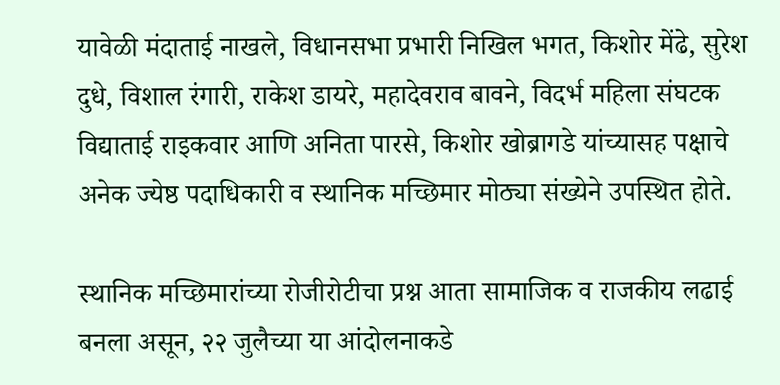यावेळी मंदाताई नाखले, विधानसभा प्रभारी निखिल भगत, किशोर मेंढे, सुरेश दुधे, विशाल रंगारी, राकेश डायरे, महादेवराव बावने, विदर्भ महिला संघटक विद्याताई राइकवार आणि अनिता पारसे, किशोर खोब्रागडे यांच्यासह पक्षाचे अनेक ज्येष्ठ पदाधिकारी व स्थानिक मच्छिमार मोठ्या संख्येने उपस्थित होते.

स्थानिक मच्छिमारांच्या रोजीरोटीचा प्रश्न आता सामाजिक व राजकीय लढाई बनला असून, २२ जुलैच्या या आंदोलनाकडे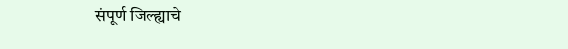संपूर्ण जिल्ह्याचे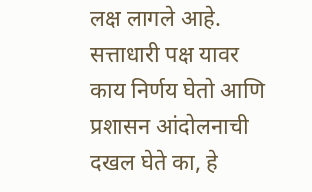लक्ष लागले आहे. सत्ताधारी पक्ष यावर काय निर्णय घेतो आणि प्रशासन आंदोलनाची दखल घेते का, हे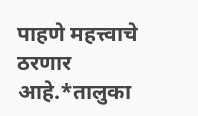पाहणे महत्त्वाचे ठरणार आहे.*तालुका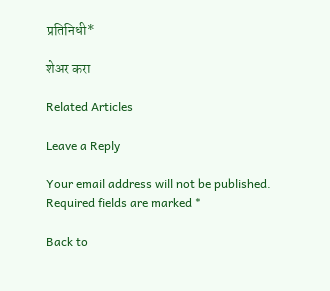प्रतिनिधी*

शेअर करा

Related Articles

Leave a Reply

Your email address will not be published. Required fields are marked *

Back to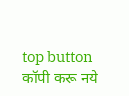top button
कॉपी करू नये